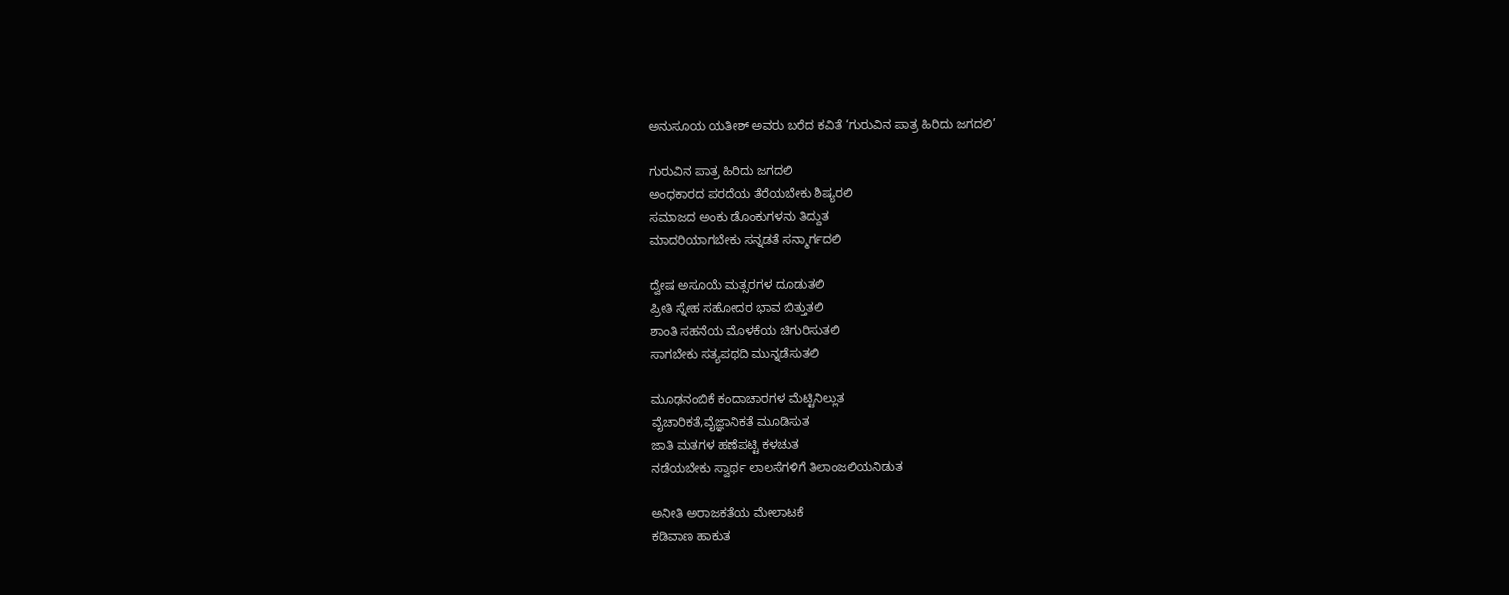ಅನುಸೂಯ ಯತೀಶ್ ಅವರು ಬರೆದ ಕವಿತೆ ‘ಗುರುವಿನ ಪಾತ್ರ ಹಿರಿದು ಜಗದಲಿ’

ಗುರುವಿನ ಪಾತ್ರ ಹಿರಿದು ಜಗದಲಿ
ಅಂಧಕಾರದ ಪರದೆಯ ತೆರೆಯಬೇಕು ಶಿಷ್ಯರಲಿ
ಸಮಾಜದ ಅಂಕು ಡೊಂಕುಗಳನು ತಿದ್ದುತ
ಮಾದರಿಯಾಗಬೇಕು ಸನ್ನಡತೆ ಸನ್ಮಾರ್ಗದಲಿ

ದ್ವೇಷ ಅಸೂಯೆ ಮತ್ಸರಗಳ ದೂಡುತಲಿ
ಪ್ರೀತಿ ಸ್ನೇಹ ಸಹೋದರ ಭಾವ ಬಿತ್ತುತಲಿ
ಶಾಂತಿ ಸಹನೆಯ ಮೊಳಕೆಯ ಚಿಗುರಿಸುತಲಿ
ಸಾಗಬೇಕು ಸತ್ಯಪಥದಿ ಮುನ್ನಡೆಸುತಲಿ

ಮೂಢನಂಬಿಕೆ ಕಂದಾಚಾರಗಳ ಮೆಟ್ಟಿನಿಲ್ಲುತ
ವೈಚಾರಿಕತೆ,ವೈಜ್ಞಾನಿಕತೆ ಮೂಡಿಸುತ
ಜಾತಿ ಮತಗಳ ಹಣೆಪಟ್ಟಿ ಕಳಚುತ
ನಡೆಯಬೇಕು ಸ್ವಾರ್ಥ ಲಾಲಸೆಗಳಿಗೆ ತಿಲಾಂಜಲಿಯನಿಡುತ

ಅನೀತಿ ಅರಾಜಕತೆಯ ಮೇಲಾಟಕೆ
ಕಡಿವಾಣ ಹಾಕುತ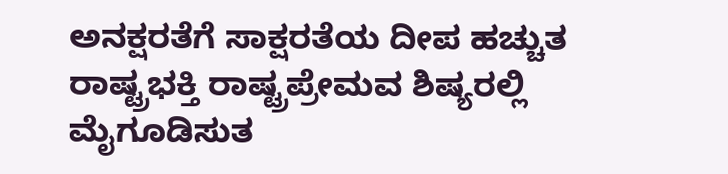ಅನಕ್ಷರತೆಗೆ ಸಾಕ್ಷರತೆಯ ದೀಪ ಹಚ್ಚುತ
ರಾಷ್ಟ್ರಭಕ್ತಿ ರಾಷ್ಟ್ರಪ್ರೇಮವ ಶಿಷ್ಯರಲ್ಲಿ ಮೈಗೂಡಿಸುತ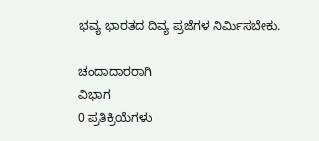ಭವ್ಯ ಭಾರತದ ದಿವ್ಯ ಪ್ರಜೆಗಳ ನಿರ್ಮಿಸಬೇಕು.

ಚಂದಾದಾರರಾಗಿ
ವಿಭಾಗ
0 ಪ್ರತಿಕ್ರಿಯೆಗಳು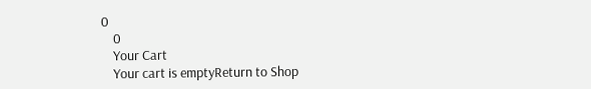0
    0
    Your Cart
    Your cart is emptyReturn to Shop